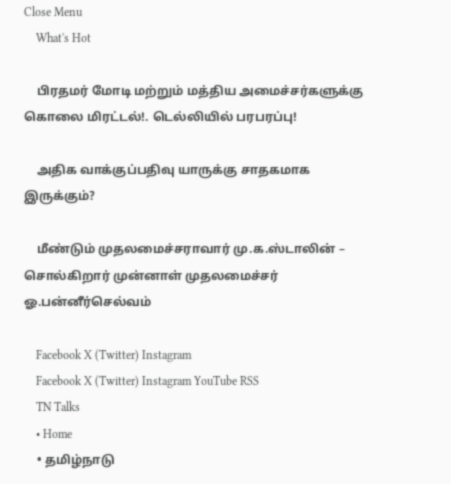Close Menu
    What's Hot

    பிரதமர் மோடி மற்றும் மத்திய அமைச்சர்களுக்கு கொலை மிரட்டல்!. டெல்லியில் பரபரப்பு!

    அதிக வாக்குப்பதிவு யாருக்கு சாதகமாக இருக்கும்?

    மீண்டும் முதலமைச்சராவார் மு.க.ஸ்டாலின் – சொல்கிறார் முன்னாள் முதலமைச்சர் ஓ.பன்னீர்செல்வம்

    Facebook X (Twitter) Instagram
    Facebook X (Twitter) Instagram YouTube RSS
    TN Talks
    • Home
    • தமிழ்நாடு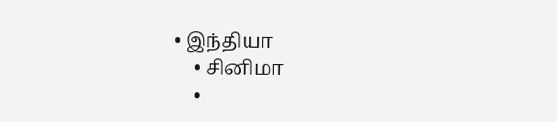• இந்தியா
    • சினிமா
    •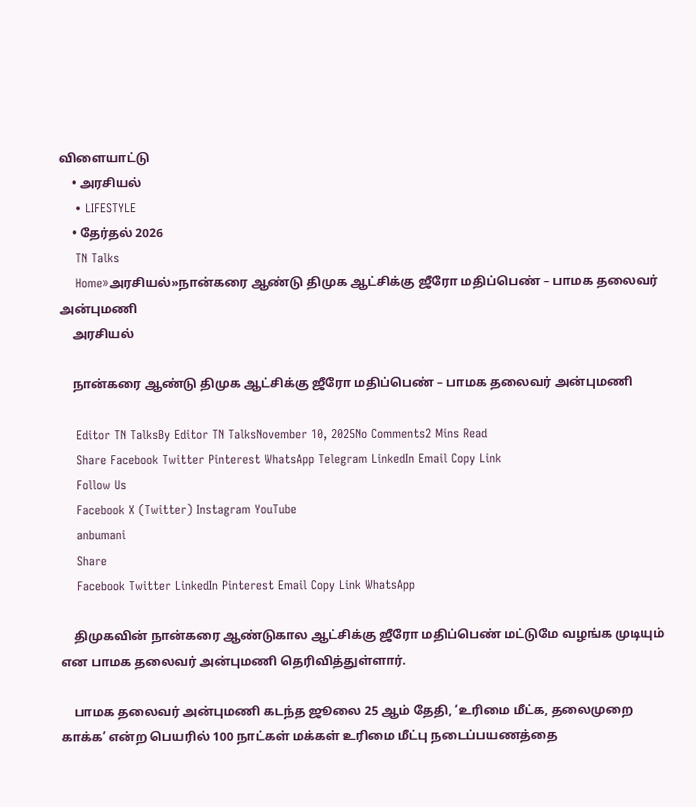விளையாட்டு
    • அரசியல்
    • LIFESTYLE
    • தேர்தல் 2026
    TN Talks
    Home»அரசியல்»நான்கரை ஆண்டு திமுக ஆட்சிக்கு ஜீரோ மதிப்பெண் – பாமக தலைவர் அன்புமணி
    அரசியல்

    நான்கரை ஆண்டு திமுக ஆட்சிக்கு ஜீரோ மதிப்பெண் – பாமக தலைவர் அன்புமணி

    Editor TN TalksBy Editor TN TalksNovember 10, 2025No Comments2 Mins Read
    Share Facebook Twitter Pinterest WhatsApp Telegram LinkedIn Email Copy Link
    Follow Us
    Facebook X (Twitter) Instagram YouTube
    anbumani
    Share
    Facebook Twitter LinkedIn Pinterest Email Copy Link WhatsApp

    திமுகவின் நான்கரை ஆண்டுகால ஆட்சிக்கு ஜீரோ மதிப்பெண் மட்டுமே வழங்க முடியும் என பாமக தலைவர் அன்புமணி தெரிவித்துள்ளார்.

    பாமக தலைவர் அன்புமணி கடந்த ஜூலை 25 ஆம் தேதி, ‘உரிமை மீட்க, தலைமுறை காக்க’ என்ற பெயரில் 100 நாட்கள் மக்கள் உரிமை மீட்பு நடைப்பயணத்தை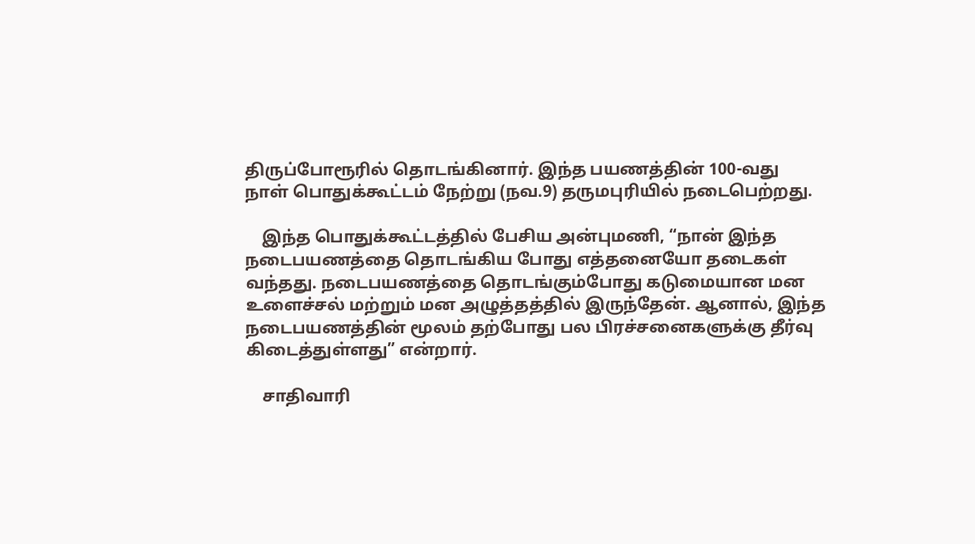திருப்போரூரில் தொடங்கினார். இந்த பயணத்தின் 100-வது நாள் பொதுக்கூட்டம் நேற்று (நவ.9) தருமபுரியில் நடைபெற்றது.

    இந்த பொதுக்கூட்டத்தில் பேசிய அன்புமணி, “நான் இந்த நடைபயணத்தை தொடங்கிய போது எத்தனையோ தடைகள் வந்தது. நடைபயணத்தை தொடங்கும்போது கடுமையான மன உளைச்சல் மற்றும் மன அழுத்தத்தில் இருந்தேன். ஆனால், இந்த நடைபயணத்தின் மூலம் தற்போது பல பிரச்சனைகளுக்கு தீர்வு கிடைத்துள்ளது” என்றார்.

    சாதிவாரி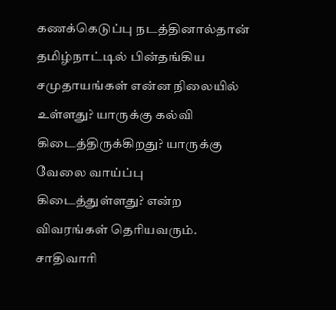கணக்கெடுப்பு நடத்தினால்தான் தமிழ்நாட்டில் பின்தங்கிய சமுதாயங்கள் என்ன நிலையில் உள்ளது? யாருக்கு கல்வி கிடைத்திருக்கிறது? யாருக்கு வேலை வாய்ப்பு கிடைத்துள்ளது? என்ற விவரங்கள் தெரியவரும். சாதிவாரி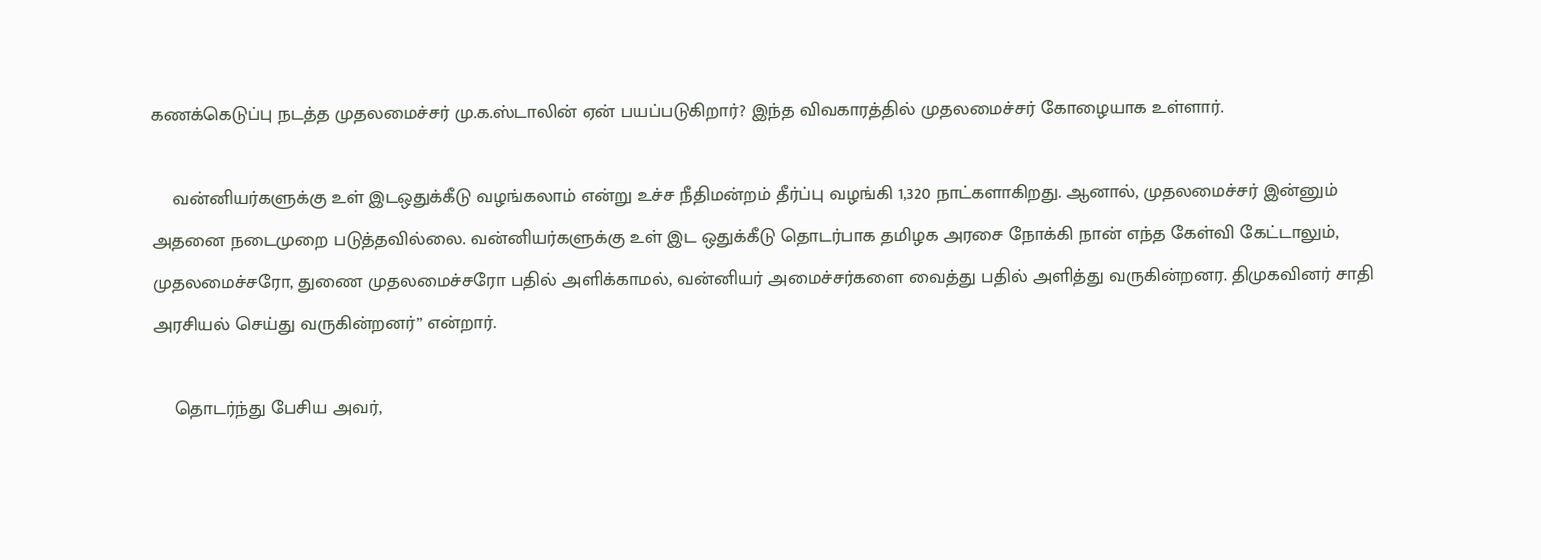கணக்கெடுப்பு நடத்த முதலமைச்சர் மு.க.ஸ்டாலின் ஏன் பயப்படுகிறார்? இந்த விவகாரத்தில் முதலமைச்சர் கோழையாக உள்ளார்.

    வன்னியர்களுக்கு உள் இடஒதுக்கீடு வழங்கலாம் என்று உச்ச நீதிமன்றம் தீர்ப்பு வழங்கி 1,320 நாட்களாகிறது. ஆனால், முதலமைச்சர் இன்னும் அதனை நடைமுறை படுத்தவில்லை. வன்னியர்களுக்கு உள் இட ஒதுக்கீடு தொடர்பாக தமிழக அரசை நோக்கி நான் எந்த கேள்வி கேட்டாலும், முதலமைச்சரோ, துணை முதலமைச்சரோ பதில் அளிக்காமல், வன்னியர் அமைச்சர்களை வைத்து பதில் அளித்து வருகின்றனர. திமுகவினர் சாதி அரசியல் செய்து வருகின்றனர்” என்றார்.

    தொடர்ந்து பேசிய அவர்,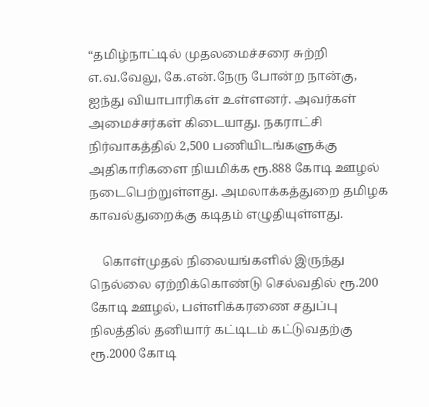“தமிழ்நாட்டில் முதலமைச்சரை சுற்றி எ.வ.வேலு, கே.என்.நேரு போன்ற நான்கு, ஐந்து வியாபாரிகள் உள்ளனர். அவர்கள் அமைச்சர்கள் கிடையாது. நகராட்சி நிர்வாகத்தில் 2,500 பணியிடங்களுக்கு அதிகாரிகளை நியமிக்க ரூ.888 கோடி ஊழல் நடைபெற்றுள்ளது. அமலாக்கத்துறை தமிழக காவல்துறைக்கு கடிதம் எழுதியுள்ளது.

    கொள்முதல் நிலையங்களில் இருந்து நெல்லை ஏற்றிக்கொண்டு செல்வதில் ரூ.200 கோடி ஊழல், பள்ளிக்கரணை சதுப்பு நிலத்தில் தனியார் கட்டிடம் கட்டுவதற்கு ரூ.2000 கோடி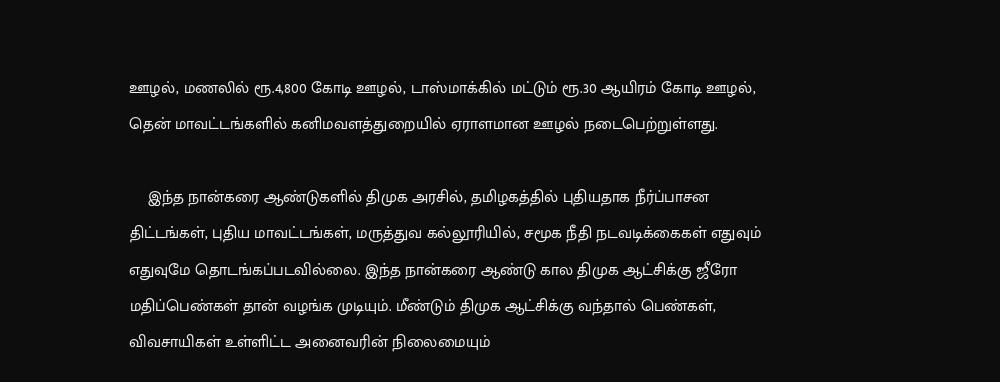ஊழல், மணலில் ரூ.4,800 கோடி ஊழல், டாஸ்மாக்கில் மட்டும் ரூ.30 ஆயிரம் கோடி ஊழல், தென் மாவட்டங்களில் கனிமவளத்துறையில் ஏராளமான ஊழல் நடைபெற்றுள்ளது.

    இந்த நான்கரை ஆண்டுகளில் திமுக அரசில், தமிழகத்தில் புதியதாக நீர்ப்பாசன திட்டங்கள், புதிய மாவட்டங்கள், மருத்துவ கல்லூரியில், சமூக நீதி நடவடிக்கைகள் எதுவும் எதுவுமே தொடங்கப்படவில்லை. இந்த நான்கரை ஆண்டு கால திமுக ஆட்சிக்கு ஜீரோ மதிப்பெண்கள் தான் வழங்க முடியும். மீண்டும் திமுக ஆட்சிக்கு வந்தால் பெண்கள், விவசாயிகள் உள்ளிட்ட அனைவரின் நிலைமையும்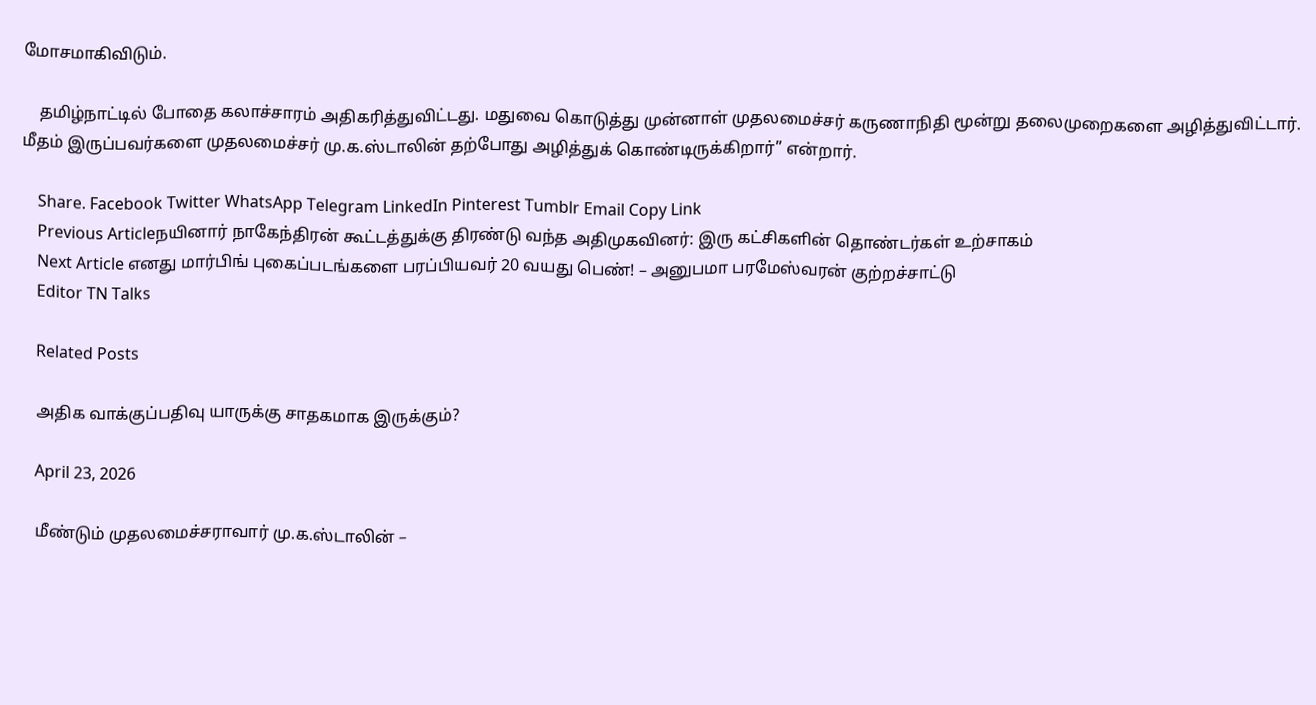மோசமாகிவிடும்.

    தமிழ்நாட்டில் போதை கலாச்சாரம் அதிகரித்துவிட்டது. மதுவை கொடுத்து முன்னாள் முதலமைச்சர் கருணாநிதி மூன்று தலைமுறைகளை அழித்துவிட்டார். மீதம் இருப்பவர்களை முதலமைச்சர் மு.க.ஸ்டாலின் தற்போது அழித்துக் கொண்டிருக்கிறார்” என்றார்.

    Share. Facebook Twitter WhatsApp Telegram LinkedIn Pinterest Tumblr Email Copy Link
    Previous Articleநயினார் நாகேந்திரன் கூட்டத்துக்கு திரண்டு வந்த அதிமுகவினர்: இரு கட்சிகளின் தொண்டர்கள் உற்சாகம்
    Next Article எனது மார்பிங் புகைப்படங்களை பரப்பியவர் 20 வயது பெண்! – அனுபமா பரமேஸ்வரன் குற்றச்சாட்டு
    Editor TN Talks

    Related Posts

    அதிக வாக்குப்பதிவு யாருக்கு சாதகமாக இருக்கும்?

    April 23, 2026

    மீண்டும் முதலமைச்சராவார் மு.க.ஸ்டாலின் –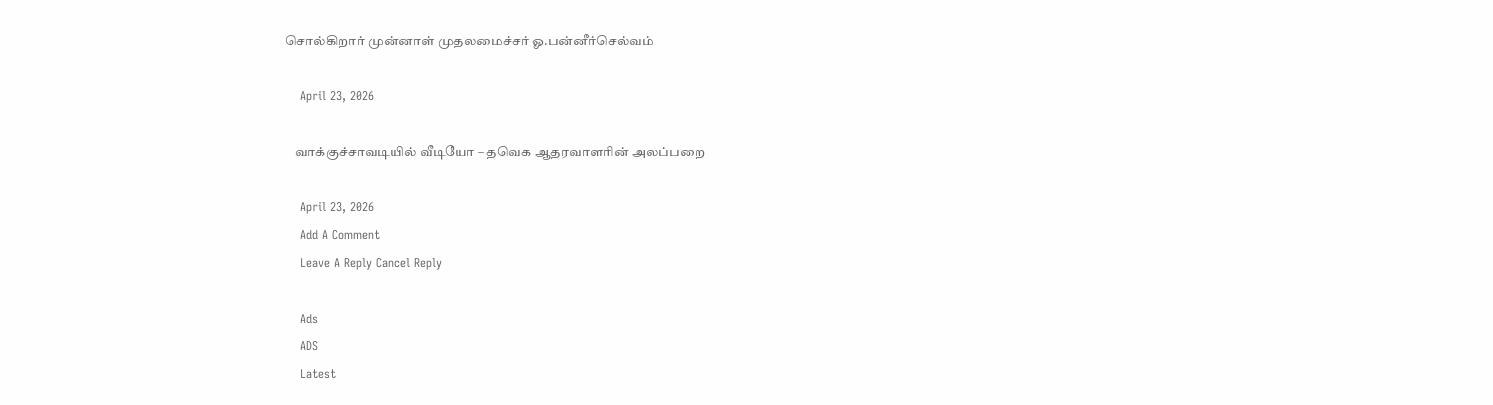சொல்கிறார் முன்னாள் முதலமைச்சர் ஓ.பன்னீர்செல்வம்

    April 23, 2026

    வாக்குச்சாவடியில் வீடியோ – தவெக ஆதரவாளரின் அலப்பறை

    April 23, 2026
    Add A Comment
    Leave A Reply Cancel Reply

    Ads
    ADS
    Latest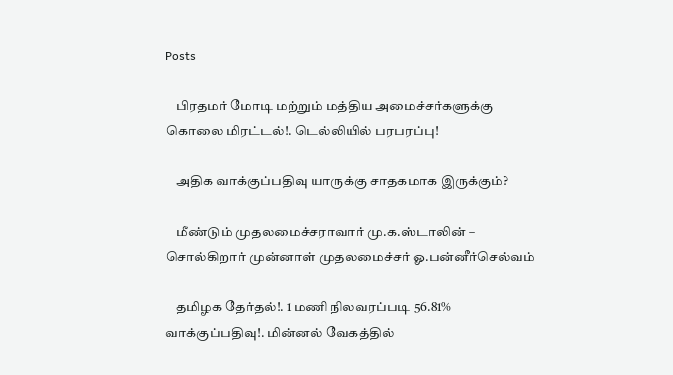Posts

    பிரதமர் மோடி மற்றும் மத்திய அமைச்சர்களுக்கு கொலை மிரட்டல்!. டெல்லியில் பரபரப்பு!

    அதிக வாக்குப்பதிவு யாருக்கு சாதகமாக இருக்கும்?

    மீண்டும் முதலமைச்சராவார் மு.க.ஸ்டாலின் – சொல்கிறார் முன்னாள் முதலமைச்சர் ஓ.பன்னீர்செல்வம்

    தமிழக தேர்தல்!. 1 மணி நிலவரப்படி 56.81% வாக்குப்பதிவு!. மின்னல் வேகத்தில்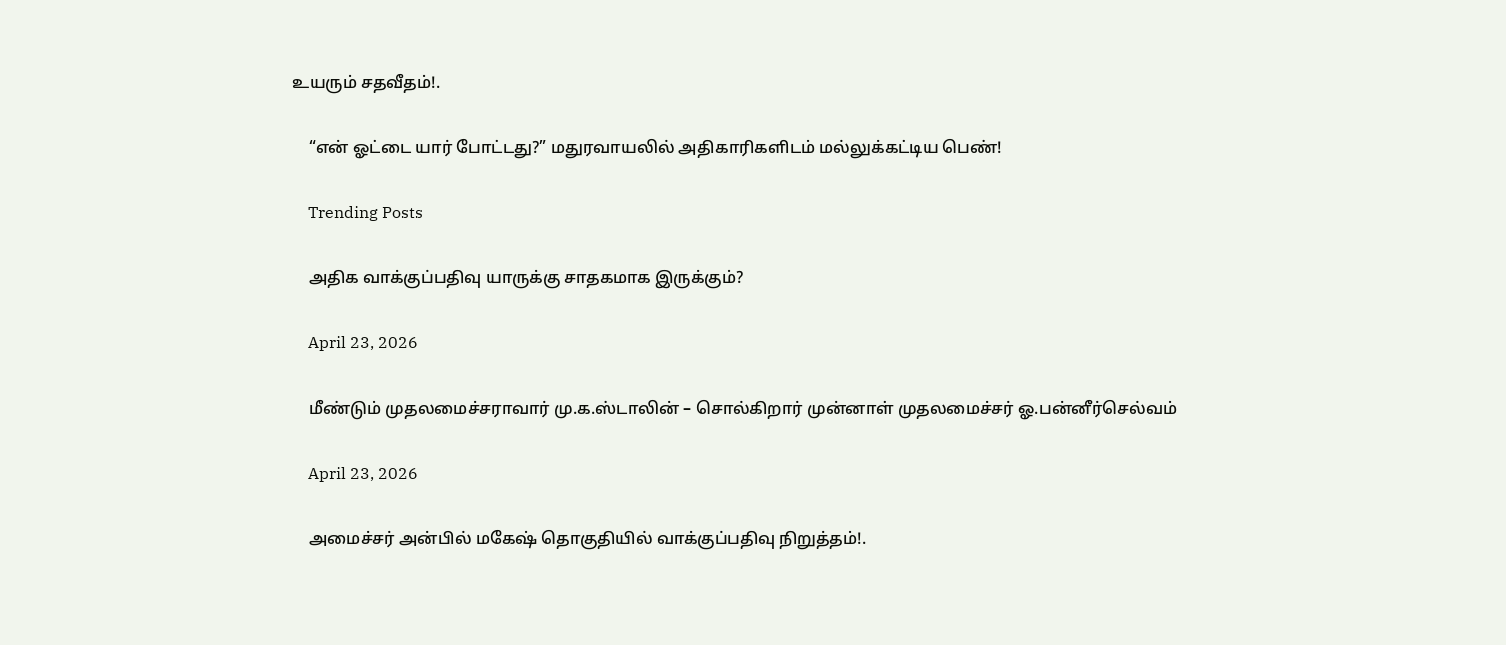உயரும் சதவீதம்!.

    “என் ஓட்டை யார் போட்டது?” மதுரவாயலில் அதிகாரிகளிடம் மல்லுக்கட்டிய பெண்!

    Trending Posts

    அதிக வாக்குப்பதிவு யாருக்கு சாதகமாக இருக்கும்?

    April 23, 2026

    மீண்டும் முதலமைச்சராவார் மு.க.ஸ்டாலின் – சொல்கிறார் முன்னாள் முதலமைச்சர் ஓ.பன்னீர்செல்வம்

    April 23, 2026

    அமைச்சர் அன்பில் மகேஷ் தொகுதியில் வாக்குப்பதிவு நிறுத்தம்!.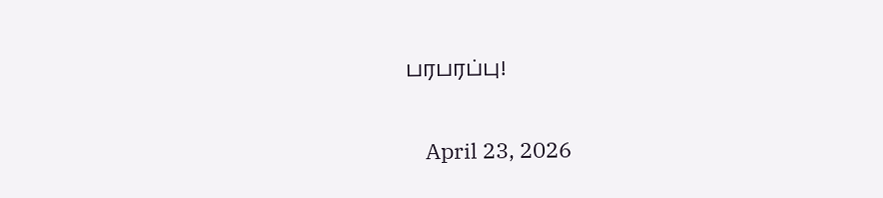பரபரப்பு!

    April 23, 2026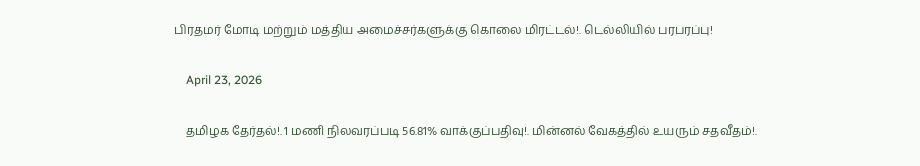பிரதமர் மோடி மற்றும் மத்திய அமைச்சர்களுக்கு கொலை மிரட்டல்!. டெல்லியில் பரபரப்பு!

    April 23, 2026

    தமிழக தேர்தல்!. 1 மணி நிலவரப்படி 56.81% வாக்குப்பதிவு!. மின்னல் வேகத்தில் உயரும் சதவீதம்!.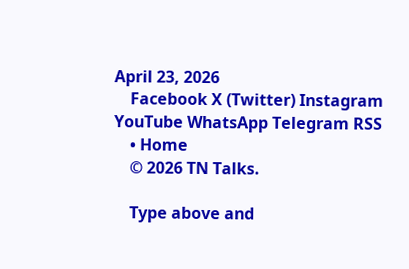April 23, 2026
    Facebook X (Twitter) Instagram YouTube WhatsApp Telegram RSS
    • Home
    © 2026 TN Talks.

    Type above and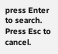press Enter to search. Press Esc to cancel.